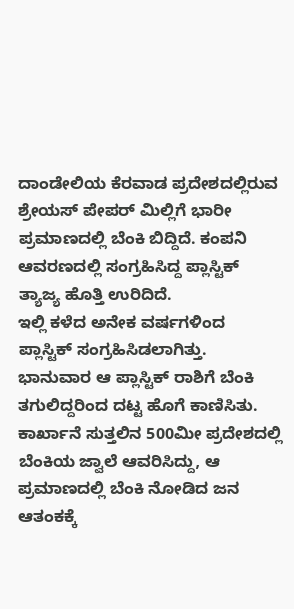ದಾಂಡೇಲಿಯ ಕೆರವಾಡ ಪ್ರದೇಶದಲ್ಲಿರುವ ಶ್ರೇಯಸ್ ಪೇಪರ್ ಮಿಲ್ಲಿಗೆ ಭಾರೀ ಪ್ರಮಾಣದಲ್ಲಿ ಬೆಂಕಿ ಬಿದ್ದಿದೆ. ಕಂಪನಿ ಆವರಣದಲ್ಲಿ ಸಂಗ್ರಹಿಸಿದ್ದ ಪ್ಲಾಸ್ಟಿಕ್ ತ್ಯಾಜ್ಯ ಹೊತ್ತಿ ಉರಿದಿದೆ.
ಇಲ್ಲಿ ಕಳೆದ ಅನೇಕ ವರ್ಷಗಳಿಂದ ಪ್ಲಾಸ್ಟಿಕ್ ಸಂಗ್ರಹಿಸಿಡಲಾಗಿತ್ತು. ಭಾನುವಾರ ಆ ಪ್ಲಾಸ್ಟಿಕ್ ರಾಶಿಗೆ ಬೆಂಕಿ ತಗುಲಿದ್ದರಿಂದ ದಟ್ಟ ಹೊಗೆ ಕಾಣಿಸಿತು. ಕಾರ್ಖಾನೆ ಸುತ್ತಲಿನ 500ಮೀ ಪ್ರದೇಶದಲ್ಲಿ ಬೆಂಕಿಯ ಜ್ವಾಲೆ ಆವರಿಸಿದ್ದು, ಆ ಪ್ರಮಾಣದಲ್ಲಿ ಬೆಂಕಿ ನೋಡಿದ ಜನ ಆತಂಕಕ್ಕೆ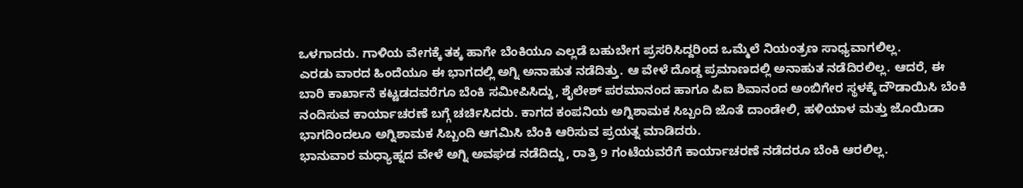ಒಳಗಾದರು. ಗಾಳಿಯ ವೇಗಕ್ಕೆ ತಕ್ಕ ಹಾಗೇ ಬೆಂಕಿಯೂ ಎಲ್ಲಡೆ ಬಹುಬೇಗ ಪ್ರಸರಿಸಿದ್ದರಿಂದ ಒಮ್ಮೆಲೆ ನಿಯಂತ್ರಣ ಸಾಧ್ಯವಾಗಲಿಲ್ಲ.
ಎರಡು ವಾರದ ಹಿಂದೆಯೂ ಈ ಭಾಗದಲ್ಲಿ ಅಗ್ನಿ ಅನಾಹುತ ನಡೆದಿತ್ತು. ಆ ವೇಳೆ ದೊಡ್ಡ ಪ್ರಮಾಣದಲ್ಲಿ ಅನಾಹುತ ನಡೆದಿರಲಿಲ್ಲ. ಆದರೆ, ಈ ಬಾರಿ ಕಾರ್ಖಾನೆ ಕಟ್ಟಡದವರೆಗೂ ಬೆಂಕಿ ಸಮೀಪಿಸಿದ್ದು, ಶೈಲೇಶ್ ಪರಮಾನಂದ ಹಾಗೂ ಪಿಐ ಶಿವಾನಂದ ಅಂಬಿಗೇರ ಸ್ಥಳಕ್ಕೆ ದೌಡಾಯಿಸಿ ಬೆಂಕಿ ನಂದಿಸುವ ಕಾರ್ಯಾಚರಣೆ ಬಗ್ಗೆ ಚರ್ಚಿಸಿದರು. ಕಾಗದ ಕಂಪನಿಯ ಅಗ್ನಿಶಾಮಕ ಸಿಬ್ಬಂದಿ ಜೊತೆ ದಾಂಡೇಲಿ, ಹಳಿಯಾಳ ಮತ್ತು ಜೊಯಿಡಾ ಭಾಗದಿಂದಲೂ ಅಗ್ನಿಶಾಮಕ ಸಿಬ್ಬಂದಿ ಆಗಮಿಸಿ ಬೆಂಕಿ ಆರಿಸುವ ಪ್ರಯತ್ನ ಮಾಡಿದರು.
ಭಾನುವಾರ ಮಧ್ಯಾಹ್ನದ ವೇಳೆ ಅಗ್ನಿ ಅವಘಡ ನಡೆದಿದ್ದು, ರಾತ್ರಿ 9 ಗಂಟೆಯವರೆಗೆ ಕಾರ್ಯಾಚರಣೆ ನಡೆದರೂ ಬೆಂಕಿ ಆರಲಿಲ್ಲ.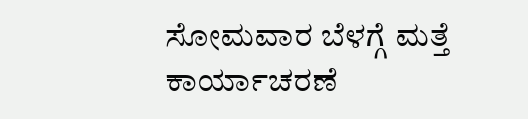ಸೋಮವಾರ ಬೆಳಗ್ಗೆ ಮತ್ತೆ ಕಾರ್ಯಾಚರಣೆ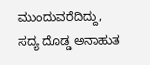ಮುಂದುವರೆದಿದ್ದು, ಸದ್ಯ ದೊಡ್ಡ ಅನಾಹುತ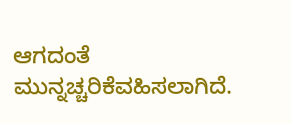ಆಗದಂತೆ ಮುನ್ನಚ್ಚರಿಕೆವಹಿಸಲಾಗಿದೆ.